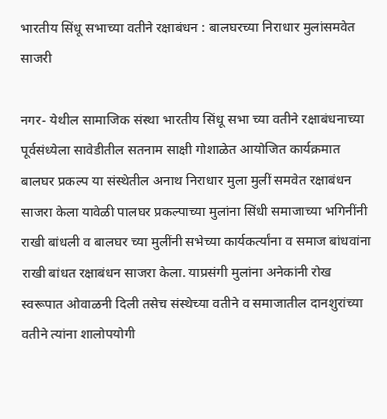भारतीय सिंधू सभाच्या वतीने रक्षाबंधन : बालघरच्या निराधार मुलांसमवेत साजरी

नगर- येथील सामाजिक संस्था भारतीय सिंधू सभा च्या वतीने रक्षाबंधनाच्या पूर्वसंध्येला सावेडीतील सतनाम साक्षी गोशाळेत आयोजित कार्यक्रमात बालघर प्रकल्प या संस्थेतील अनाथ निराधार मुला मुलीं समवेत रक्षाबंधन साजरा केला यावेळी पालघर प्रकल्पाच्या मुलांना सिंधी समाजाच्या भगिनींनी राखी बांधली व बालघर च्या मुलींनी सभेच्या कार्यकर्त्यांना व समाज बांधवांना राखी बांधत रक्षाबंधन साजरा केला. याप्रसंगी मुलांना अनेकांनी रोख स्वरूपात ओवाळनी दिली तसेच संस्थेच्या वतीने व समाजातील दानशुरांच्या वतीने त्यांना शालोपयोगी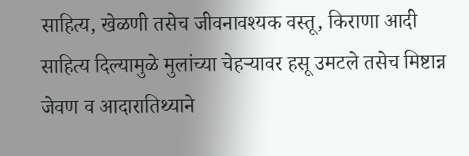साहित्य, खेळणी तसेच जीवनावश्यक वस्तू, किराणा आदी साहित्य दिल्यामुळे मुलांच्या चेहर्‍यावर हसू उमटले तसेच मिष्टान्न जेवण व आदारातिथ्याने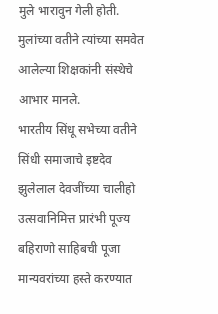मुले भारावुन गेली होती. मुलांच्या वतीने त्यांच्या समवेत आलेल्या शिक्षकांनी संस्थेचे आभार मानले.
भारतीय सिंधू सभेच्या वतीने सिंधी समाजाचे इष्टदेव झुलेलाल देवजींच्या चालीहो उत्सवानिमित्त प्रारंभी पूज्य बहिराणो साहिबची पूजा मान्यवरांच्या हस्ते करण्यात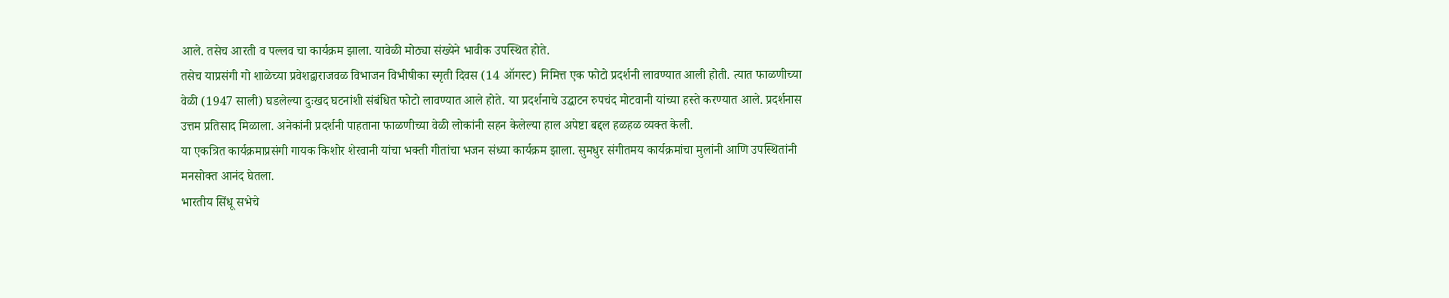आले. तसेच आरती व पल्लव चा कार्यक्रम झाला. यावेळी मोठ्या संख्येने भावीक उपस्थित होते.
तसेच याप्रसंगी गो शाळेच्या प्रवेशद्वाराजवळ विभाजन विभीषीका स्मृती दिवस (14 ऑगस्ट) निमित्त एक फोटो प्रदर्शनी लावण्यात आली होती. त्यात फाळणीच्या वेळी (1947 साली) घडलेल्या दुःखद घटनांशी संबंधित फोटो लावण्यात आले होते. या प्रदर्शनाचे उद्घाटन रुपचंद मोटवानी यांच्या हस्ते करण्यात आले. प्रदर्शनास उत्तम प्रतिसाद मिळाला. अनेकांनी प्रदर्शनी पाहताना फाळणीच्या वेळी लोकांनी सहन केलेल्या हाल अपेष्टा बद्दल हळहळ व्यक्त केली.
या एकत्रित कार्यक्रमाप्रसंगी गायक किशोर शेरवानी यांचा भक्ती गीतांचा भजन संध्या कार्यक्रम झाला. सुमधुर संगीतमय कार्यक्रमांचा मुलांनी आणि उपस्थितांनी मनसोक्त आनंद घेतला.
भारतीय सिंधू सभेचे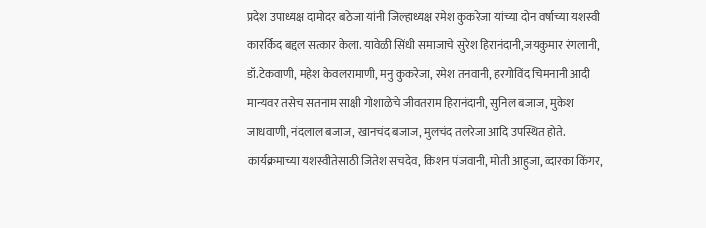प्रदेश उपाध्यक्ष दामोदर बठेजा यांनी जिल्हाध्यक्ष रमेश कुकरेजा यांच्या दोन वर्षाच्या यशस्वी कारर्किद बद्दल सत्कार केला. यावेळी सिंधी समाजाचे सुरेश हिरानंदानी,जयकुमार रंगलानी, डॉ.टेकवाणी, महेश केवलरामाणी, मनु कुकरेजा, रमेश तनवानी, हरगोविंद चिमनानी आदी मान्यवर तसेच सतनाम साक्षी गोशाळेचे जीवतराम हिरानंदानी, सुनिल बजाज, मुकेश जाधवाणी, नंदलाल बजाज, खानचंद बजाज, मुलचंद तलरेजा आदि उपस्थित होते.
कार्यक्रमाच्या यशस्वीतेसाठी जितेश सचदेव, किशन पंजवानी, मोती आहुजा, व्दारका किंगर,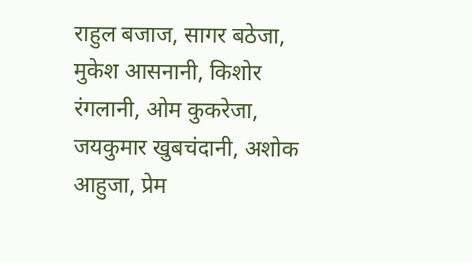राहुल बजाज, सागर बठेजा, मुकेश आसनानी, किशोर रंगलानी, ओम कुकरेजा, जयकुमार खुबचंदानी, अशोक आहुजा, प्रेम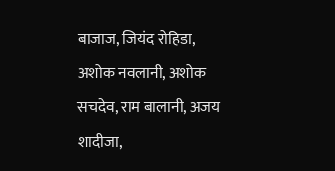बाजाज, जियंद रोहिडा, अशोक नवलानी, अशोक सचदेव, राम बालानी, अजय शादीजा,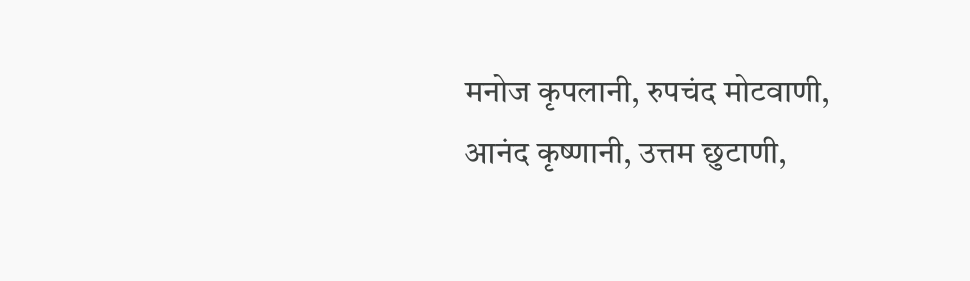मनोज कृपलानी, रुपचंद मोटवाणी, आनंद कृष्णानी, उत्तम छुटाणी,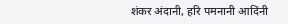शंकर अंदानी, हरि पमनानी आदिंनी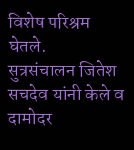विशेष परिश्रम घेतले.
सुत्रसंचालन जितेश सचदेव यांनी केले व दामोदर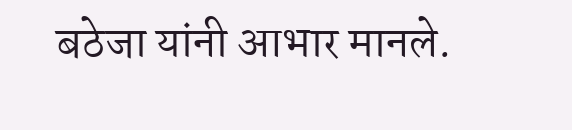बठेजा यांनी आभार मानले.